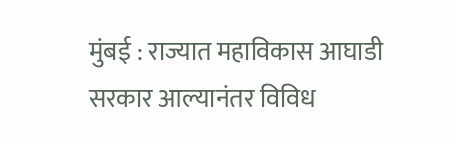मुंबई : राज्यात महाविकास आघाडी सरकार आल्यानंतर विविध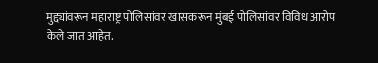मुद्द्यांवरून महाराष्ट्र पोलिसांवर खासकरून मुंबई पोलिसांवर विविध आरोप केले जात आहेत.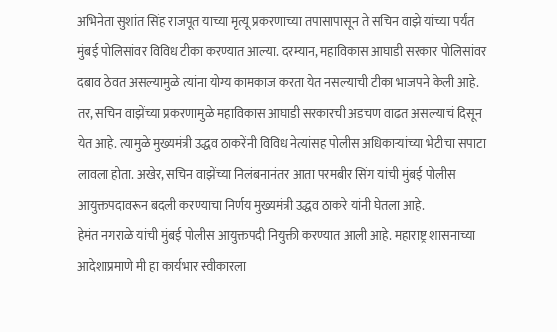अभिनेता सुशांत सिंह राजपूत याच्या मृत्यू प्रकरणाच्या तपासापासून ते सचिन वाझे यांच्या पर्यंत मुंबई पोलिसांवर विविध टीका करण्यात आल्या. दरम्यान, महाविकास आघाडी सरकार पोलिसांवर दबाव ठेवत असल्यामुळे त्यांना योग्य कामकाज करता येत नसल्याची टीका भाजपने केली आहे.
तर, सचिन वाझेंच्या प्रकरणामुळे महाविकास आघाडी सरकारची अडचण वाढत असल्याचं दिसून येत आहे. त्यामुळे मुख्यमंत्री उद्धव ठाकरेंनी विविध नेत्यांसह पोलीस अधिकाऱ्यांच्या भेटीचा सपाटा लावला होता. अखेर, सचिन वाझेंच्या निलंबनानंतर आता परमबीर सिंग यांची मुंबई पोलीस आयुक्तपदावरून बदली करण्याचा निर्णय मुख्यमंत्री उद्धव ठाकरे यांनी घेतला आहे.
हेमंत नगराळे यांची मुंबई पोलीस आयुक्तपदी नियुक्ती करण्यात आली आहे. महाराष्ट्र शासनाच्या आदेशाप्रमाणे मी हा कार्यभार स्वीकारला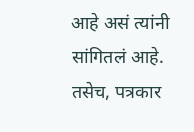आहे असं त्यांनी सांगितलं आहे. तसेच, पत्रकार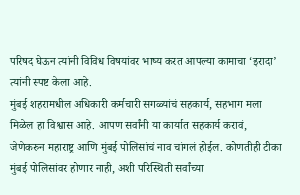परिषद घेऊन त्यांनी विविध विषयांवर भाष्य करत आपल्या कामाचा ‘इरादा’ त्यांनी स्पष्ट केला आहे.
मुंबई शहरामधील अधिकारी कर्मचारी सगळ्यांचं सहकार्य, सहभाग मला मिळेल हा विश्वास आहे. आपण सर्वांनी या कार्यात सहकार्य करावं, जेणेकरुन महाराष्ट्र आणि मुंबई पोलिसांचं नाव चांगलं होईल. कोणतीही टीका मुंबई पोलिसांवर होणार नाही, अशी परिस्थिती सर्वांच्या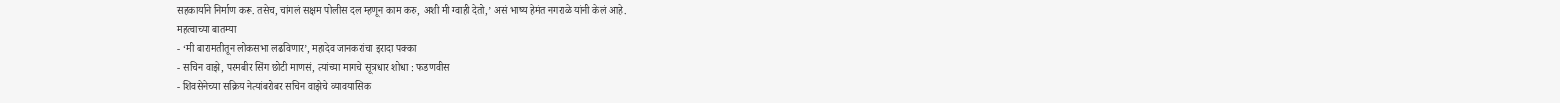सहकार्याने निर्माण करू. तसेच, चांगलं सक्षम पोलीस दल म्हणून काम करु, अशी मी ग्वाही देतो,’ असं भाष्य हेमंत नगराळे यांनी केलं आहे.
महत्वाच्या बातम्या
- ‘मी बारामतीतून लोकसभा लढविणार’, महादेव जानकरांचा इरादा पक्का
- सचिन वाझे, परमबीर सिंग छोटी माणसं, त्यांच्या मागचे सूत्रधार शोधा : फडणवीस
- शिवसेनेच्या सक्रिय नेत्यांबरोबर सचिन वाझेचे व्यावयासिक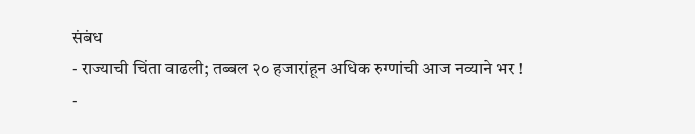संबंध
- राज्याची चिंता वाढली; तब्बल २० हजारांहून अधिक रुग्णांची आज नव्याने भर !
-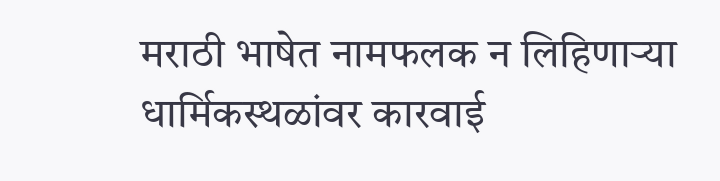मराठी भाषेत नामफलक न लिहिणाऱ्या धार्मिकस्थळांवर कारवाई